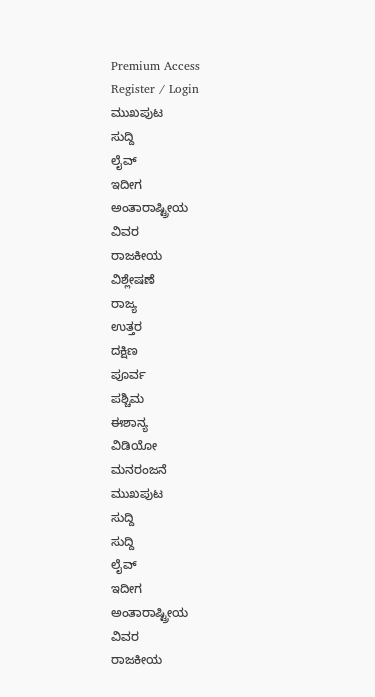Premium Access
Register / Login
ಮುಖಪುಟ
ಸುದ್ದಿ
ಲೈವ್
ಇದೀಗ
ಅಂತಾರಾಷ್ಟ್ರೀಯ
ವಿವರ
ರಾಜಕೀಯ
ವಿಶ್ಲೇಷಣೆ
ರಾಜ್ಯ
ಉತ್ತರ
ದಕ್ಷಿಣ
ಪೂರ್ವ
ಪಶ್ಚಿಮ
ಈಶಾನ್ಯ
ವಿಡಿಯೋ
ಮನರಂಜನೆ
ಮುಖಪುಟ
ಸುದ್ದಿ
ಸುದ್ದಿ
ಲೈವ್
ಇದೀಗ
ಅಂತಾರಾಷ್ಟ್ರೀಯ
ವಿವರ
ರಾಜಕೀಯ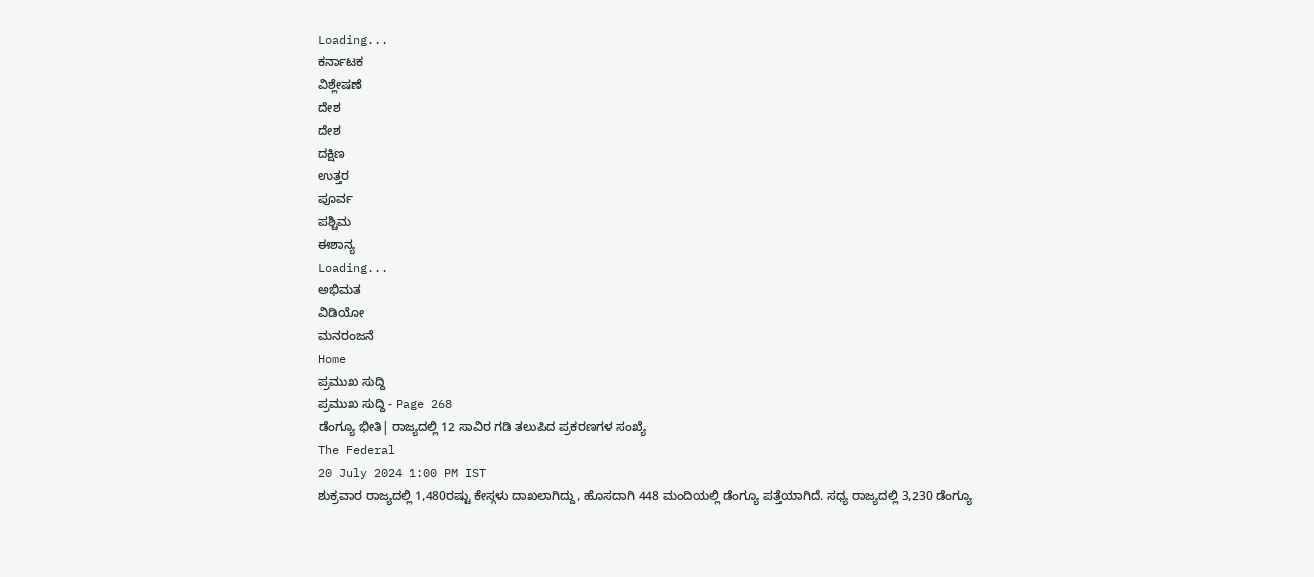Loading...
ಕರ್ನಾಟಕ
ವಿಶ್ಲೇಷಣೆ
ದೇಶ
ದೇಶ
ದಕ್ಷಿಣ
ಉತ್ತರ
ಪೂರ್ವ
ಪಶ್ಚಿಮ
ಈಶಾನ್ಯ
Loading...
ಅಭಿಮತ
ವಿಡಿಯೋ
ಮನರಂಜನೆ
Home
ಪ್ರಮುಖ ಸುದ್ದಿ
ಪ್ರಮುಖ ಸುದ್ದಿ - Page 268
ಡೆಂಗ್ಯೂ ಭೀತಿ| ರಾಜ್ಯದಲ್ಲಿ 12 ಸಾವಿರ ಗಡಿ ತಲುಪಿದ ಪ್ರಕರಣಗಳ ಸಂಖ್ಯೆ
The Federal
20 July 2024 1:00 PM IST
ಶುಕ್ರವಾರ ರಾಜ್ಯದಲ್ಲಿ 1,480ರಷ್ಟು ಕೇಸ್ಗಳು ದಾಖಲಾಗಿದ್ದು, ಹೊಸದಾಗಿ 448 ಮಂದಿಯಲ್ಲಿ ಡೆಂಗ್ಯೂ ಪತ್ತೆಯಾಗಿದೆ. ಸಧ್ಯ ರಾಜ್ಯದಲ್ಲಿ 3,230 ಡೆಂಗ್ಯೂ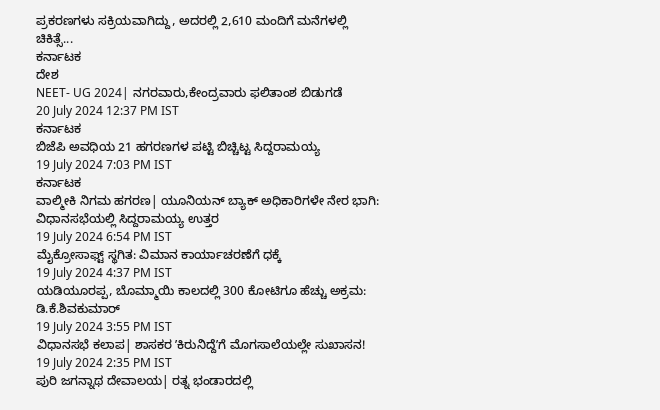ಪ್ರಕರಣಗಳು ಸಕ್ರಿಯವಾಗಿದ್ದು, ಅದರಲ್ಲಿ 2,610 ಮಂದಿಗೆ ಮನೆಗಳಲ್ಲಿ ಚಿಕಿತ್ಸೆ...
ಕರ್ನಾಟಕ
ದೇಶ
NEET- UG 2024| ನಗರವಾರು,ಕೇಂದ್ರವಾರು ಫಲಿತಾಂಶ ಬಿಡುಗಡೆ
20 July 2024 12:37 PM IST
ಕರ್ನಾಟಕ
ಬಿಜೆಪಿ ಅವಧಿಯ 21 ಹಗರಣಗಳ ಪಟ್ಟಿ ಬಿಚ್ಚಿಟ್ಟ ಸಿದ್ದರಾಮಯ್ಯ
19 July 2024 7:03 PM IST
ಕರ್ನಾಟಕ
ವಾಲ್ಮೀಕಿ ನಿಗಮ ಹಗರಣ| ಯೂನಿಯನ್ ಬ್ಯಾಕ್ ಅಧಿಕಾರಿಗಳೇ ನೇರ ಭಾಗಿ: ವಿಧಾನಸಭೆಯಲ್ಲಿ ಸಿದ್ದರಾಮಯ್ಯ ಉತ್ತರ
19 July 2024 6:54 PM IST
ಮೈಕ್ರೋಸಾಫ್ಟ್ ಸ್ಥಗಿತ: ವಿಮಾನ ಕಾರ್ಯಾಚರಣೆಗೆ ಧಕ್ಕೆ
19 July 2024 4:37 PM IST
ಯಡಿಯೂರಪ್ಪ, ಬೊಮ್ಮಾಯಿ ಕಾಲದಲ್ಲಿ 300 ಕೋಟಿಗೂ ಹೆಚ್ಚು ಅಕ್ರಮ: ಡಿ.ಕೆ.ಶಿವಕುಮಾರ್
19 July 2024 3:55 PM IST
ವಿಧಾನಸಭೆ ಕಲಾಪ| ಶಾಸಕರ ʼಕಿರುನಿದ್ದೆʼಗೆ ಮೊಗಸಾಲೆಯಲ್ಲೇ ಸುಖಾಸನ!
19 July 2024 2:35 PM IST
ಪುರಿ ಜಗನ್ನಾಥ ದೇವಾಲಯ| ರತ್ನ ಭಂಡಾರದಲ್ಲಿ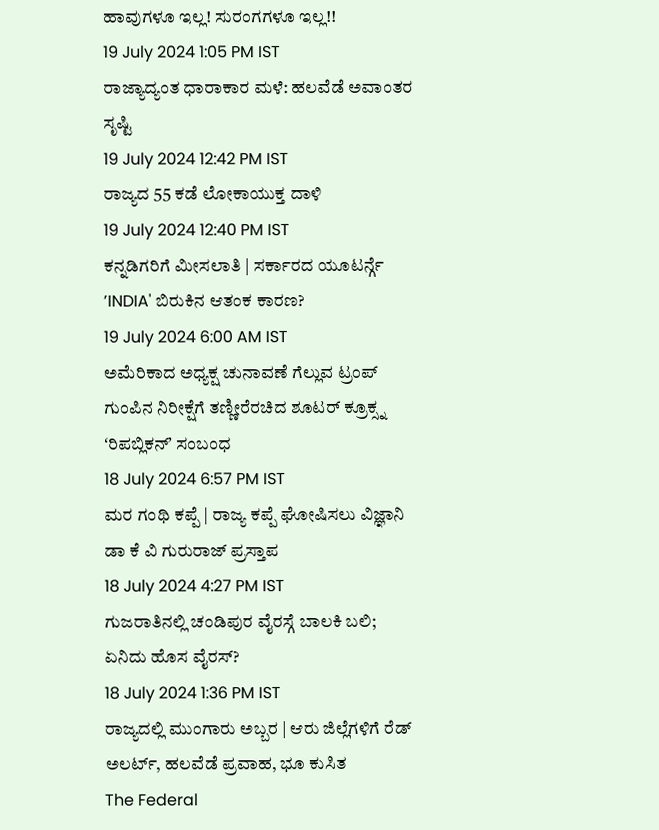ಹಾವುಗಳೂ ಇಲ್ಲ! ಸುರಂಗಗಳೂ ಇಲ್ಲ!!
19 July 2024 1:05 PM IST
ರಾಜ್ಯಾದ್ಯಂತ ಧಾರಾಕಾರ ಮಳೆ: ಹಲವೆಡೆ ಅವಾಂತರ ಸೃಷ್ಟಿ
19 July 2024 12:42 PM IST
ರಾಜ್ಯದ 55 ಕಡೆ ಲೋಕಾಯುಕ್ತ ದಾಳಿ
19 July 2024 12:40 PM IST
ಕನ್ನಡಿಗರಿಗೆ ಮೀಸಲಾತಿ | ಸರ್ಕಾರದ ಯೂಟರ್ನ್ಗೆ ʼINDIA' ಬಿರುಕಿನ ಆತಂಕ ಕಾರಣ?
19 July 2024 6:00 AM IST
ಅಮೆರಿಕಾದ ಅಧ್ಯಕ್ಷ ಚುನಾವಣೆ ಗೆಲ್ಲುವ ಟ್ರಂಪ್ ಗುಂಪಿನ ನಿರೀಕ್ಷೆಗೆ ತಣ್ಣೀರೆರಚಿದ ಶೂಟರ್ ಕ್ರೂಕ್ಸ್ನ ʻರಿಪಬ್ಲಿಕನ್ʼ ಸಂಬಂಧ
18 July 2024 6:57 PM IST
ಮರ ಗಂಥಿ ಕಪ್ಪೆ | ರಾಜ್ಯ ಕಪ್ಪೆ ಘೋಷಿಸಲು ವಿಜ್ಞಾನಿ ಡಾ ಕೆ ವಿ ಗುರುರಾಜ್ ಪ್ರಸ್ತಾಪ
18 July 2024 4:27 PM IST
ಗುಜರಾತಿನಲ್ಲಿ ಚಂಡಿಪುರ ವೈರಸ್ಗೆ ಬಾಲಕಿ ಬಲಿ; ಏನಿದು ಹೊಸ ವೈರಸ್?
18 July 2024 1:36 PM IST
ರಾಜ್ಯದಲ್ಲಿ ಮುಂಗಾರು ಅಬ್ಬರ | ಆರು ಜಿಲ್ಲೆಗಳಿಗೆ ರೆಡ್ ಅಲರ್ಟ್, ಹಲವೆಡೆ ಪ್ರವಾಹ, ಭೂ ಕುಸಿತ
The Federal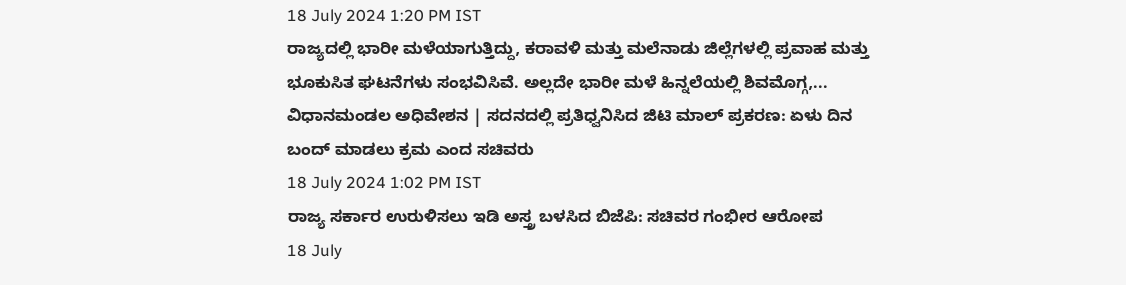18 July 2024 1:20 PM IST
ರಾಜ್ಯದಲ್ಲಿ ಭಾರೀ ಮಳೆಯಾಗುತ್ತಿದ್ದು, ಕರಾವಳಿ ಮತ್ತು ಮಲೆನಾಡು ಜಿಲ್ಲೆಗಳಲ್ಲಿ ಪ್ರವಾಹ ಮತ್ತು ಭೂಕುಸಿತ ಘಟನೆಗಳು ಸಂಭವಿಸಿವೆ. ಅಲ್ಲದೇ ಭಾರೀ ಮಳೆ ಹಿನ್ನಲೆಯಲ್ಲಿ ಶಿವಮೊಗ್ಗ,...
ವಿಧಾನಮಂಡಲ ಅಧಿವೇಶನ | ಸದನದಲ್ಲಿ ಪ್ರತಿಧ್ವನಿಸಿದ ಜಿಟಿ ಮಾಲ್ ಪ್ರಕರಣ: ಏಳು ದಿನ ಬಂದ್ ಮಾಡಲು ಕ್ರಮ ಎಂದ ಸಚಿವರು
18 July 2024 1:02 PM IST
ರಾಜ್ಯ ಸರ್ಕಾರ ಉರುಳಿಸಲು ಇಡಿ ಅಸ್ತ್ರ ಬಳಸಿದ ಬಿಜೆಪಿ: ಸಚಿವರ ಗಂಭೀರ ಆರೋಪ
18 July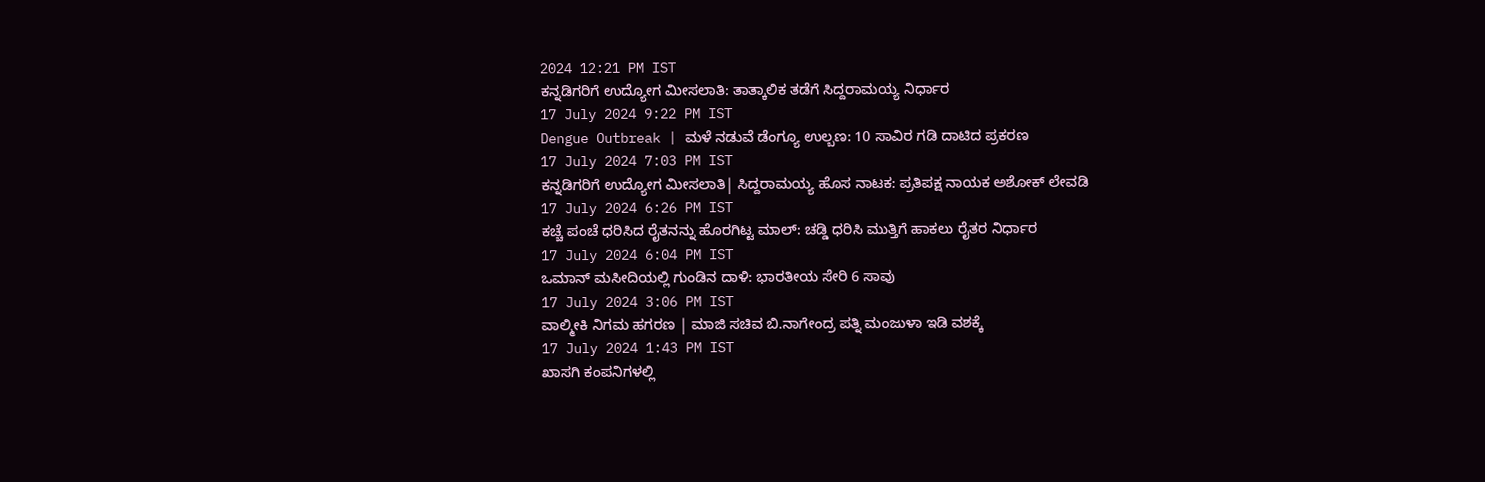2024 12:21 PM IST
ಕನ್ನಡಿಗರಿಗೆ ಉದ್ಯೋಗ ಮೀಸಲಾತಿ: ತಾತ್ಕಾಲಿಕ ತಡೆಗೆ ಸಿದ್ದರಾಮಯ್ಯ ನಿರ್ಧಾರ
17 July 2024 9:22 PM IST
Dengue Outbreak | ಮಳೆ ನಡುವೆ ಡೆಂಗ್ಯೂ ಉಲ್ಬಣ: 10 ಸಾವಿರ ಗಡಿ ದಾಟಿದ ಪ್ರಕರಣ
17 July 2024 7:03 PM IST
ಕನ್ನಡಿಗರಿಗೆ ಉದ್ಯೋಗ ಮೀಸಲಾತಿ| ಸಿದ್ದರಾಮಯ್ಯ ಹೊಸ ನಾಟಕ: ಪ್ರತಿಪಕ್ಷ ನಾಯಕ ಅಶೋಕ್ ಲೇವಡಿ
17 July 2024 6:26 PM IST
ಕಚ್ಚೆ ಪಂಚೆ ಧರಿಸಿದ ರೈತನನ್ನು ಹೊರಗಿಟ್ಟ ಮಾಲ್: ಚಡ್ಡಿ ಧರಿಸಿ ಮುತ್ತಿಗೆ ಹಾಕಲು ರೈತರ ನಿರ್ಧಾರ
17 July 2024 6:04 PM IST
ಒಮಾನ್ ಮಸೀದಿಯಲ್ಲಿ ಗುಂಡಿನ ದಾಳಿ: ಭಾರತೀಯ ಸೇರಿ 6 ಸಾವು
17 July 2024 3:06 PM IST
ವಾಲ್ಮೀಕಿ ನಿಗಮ ಹಗರಣ | ಮಾಜಿ ಸಚಿವ ಬಿ.ನಾಗೇಂದ್ರ ಪತ್ನಿ ಮಂಜುಳಾ ಇಡಿ ವಶಕ್ಕೆ
17 July 2024 1:43 PM IST
ಖಾಸಗಿ ಕಂಪನಿಗಳಲ್ಲಿ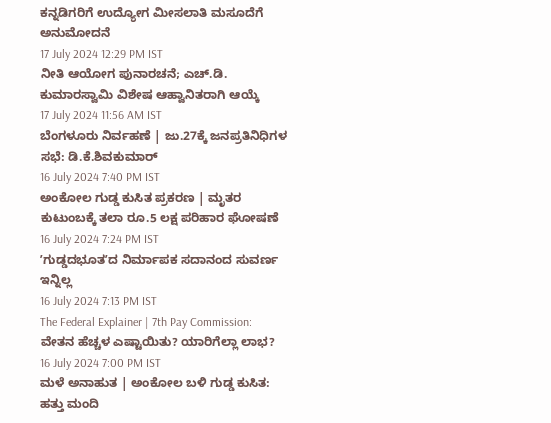ಕನ್ನಡಿಗರಿಗೆ ಉದ್ಯೋಗ ಮೀಸಲಾತಿ ಮಸೂದೆಗೆ ಅನುಮೋದನೆ
17 July 2024 12:29 PM IST
ನೀತಿ ಆಯೋಗ ಪುನಾರಚನೆ; ಎಚ್.ಡಿ. ಕುಮಾರಸ್ವಾಮಿ ವಿಶೇಷ ಆಹ್ವಾನಿತರಾಗಿ ಆಯ್ಕೆ
17 July 2024 11:56 AM IST
ಬೆಂಗಳೂರು ನಿರ್ವಹಣೆ | ಜು.27ಕ್ಕೆ ಜನಪ್ರತಿನಿಧಿಗಳ ಸಭೆ: ಡಿ.ಕೆ.ಶಿವಕುಮಾರ್
16 July 2024 7:40 PM IST
ಅಂಕೋಲ ಗುಡ್ಡ ಕುಸಿತ ಪ್ರಕರಣ | ಮೃತರ ಕುಟುಂಬಕ್ಕೆ ತಲಾ ರೂ.5 ಲಕ್ಷ ಪರಿಹಾರ ಘೋಷಣೆ
16 July 2024 7:24 PM IST
ʼಗುಡ್ಡದಭೂತʼದ ನಿರ್ಮಾಪಕ ಸದಾನಂದ ಸುವರ್ಣ ಇನ್ನಿಲ್ಲ
16 July 2024 7:13 PM IST
The Federal Explainer | 7th Pay Commission: ವೇತನ ಹೆಚ್ಚಳ ಎಷ್ಟಾಯಿತು? ಯಾರಿಗೆಲ್ಲಾ ಲಾಭ?
16 July 2024 7:00 PM IST
ಮಳೆ ಅನಾಹುತ | ಅಂಕೋಲ ಬಳಿ ಗುಡ್ಡ ಕುಸಿತ: ಹತ್ತು ಮಂದಿ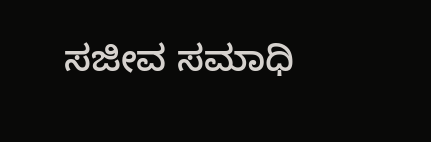ಸಜೀವ ಸಮಾಧಿ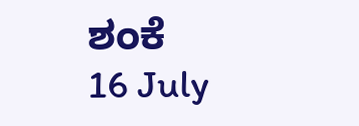ಶಂಕೆ
16 July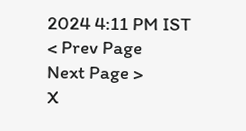2024 4:11 PM IST
< Prev Page
Next Page >
X